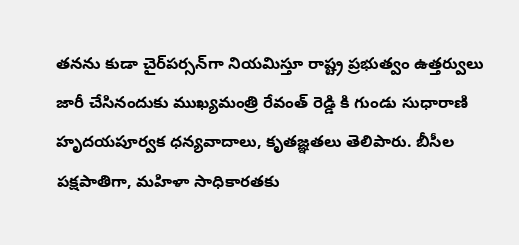తనను కుడా చైర్‌పర్సన్‌గా నియమిస్తూ రాష్ట్ర ప్రభుత్వం ఉత్తర్వులు జారీ చేసినందుకు ముఖ్యమంత్రి రేవంత్ రెడ్డి కి గుండు సుధారాణి హృదయపూర్వక ధన్యవాదాలు, కృతజ్ఞతలు తెలిపారు. బీసీల పక్షపాతిగా, మహిళా సాధికారతకు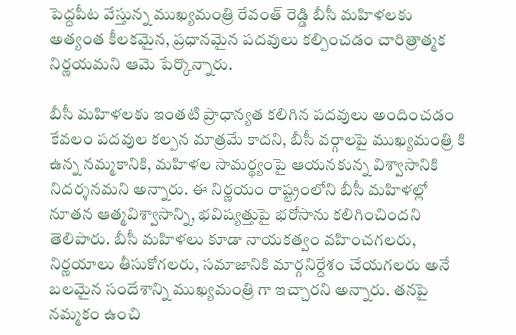పెద్దపీట వేస్తున్న ముఖ్యమంత్రి రేవంత్ రెడ్డి బీసీ మహిళలకు అత్యంత కీలకమైన, ప్రధానమైన పదవులు కల్పించడం చారిత్రాత్మక నిర్ణయమని ఆమె పేర్కొన్నారు.

బీసీ మహిళలకు ఇంతటి ప్రాధాన్యత కలిగిన పదవులు అందించడం కేవలం పదవుల కల్పన మాత్రమే కాదని, బీసీ వర్గాలపై ముఖ్యమంత్రి కి ఉన్న నమ్మకానికి, మహిళల సామర్థ్యంపై ఆయనకున్న విశ్వాసానికి నిదర్శనమని అన్నారు. ఈ నిర్ణయం రాష్ట్రంలోని బీసీ మహిళల్లో నూతన ఆత్మవిశ్వాసాన్ని, భవిష్యత్తుపై భరోసాను కలిగించిందని తెలిపారు. బీసీ మహిళలు కూడా నాయకత్వం వహించగలరు, నిర్ణయాలు తీసుకోగలరు, సమాజానికి మార్గనిర్దేశం చేయగలరు అనే బలమైన సందేశాన్ని ముఖ్యమంత్రి గా ఇచ్చారని అన్నారు. తనపై నమ్మకం ఉంచి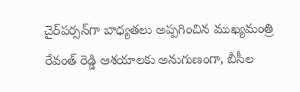చైర్‌పర్సన్‌గా బాధ్యతలు అప్పగించిన ముఖ్యమంత్రి రేవంత్ రెడ్డి ఆశయాలకు అనుగుణంగా, బీసీల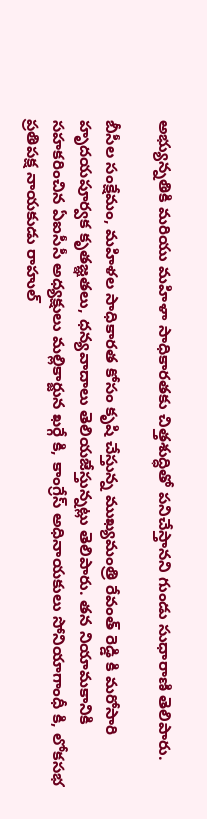అభ్యున్నతికి మరియు మహిళా సాధికారతకు చిత్తశుద్ధితో పనిచేస్తానని గుండు సుధారాణి తెలిపారు.

బీసీల సంక్షేమం, మహిళల సాధికారత కోసం కృషి చేస్తున్న ముఖ్యమంత్రి రేవంత్ రెడ్డి కి మరోసారి హృదయపూర్వక కృతజ్ఞతలు, ధన్యవాదాలు తెలియజేస్తున్నట్లు తెలిపారు. తన నియామకానికి సహకరించిన ఏఐసీసీ అధ్యక్షులు మల్లికార్జున ఖర్గే కి, కాంగ్రేస్ అధినాయకులు సోనియాగాంధీ కి, లోకసభ ప్రతిపక్ష నాయకుడు రాహుల్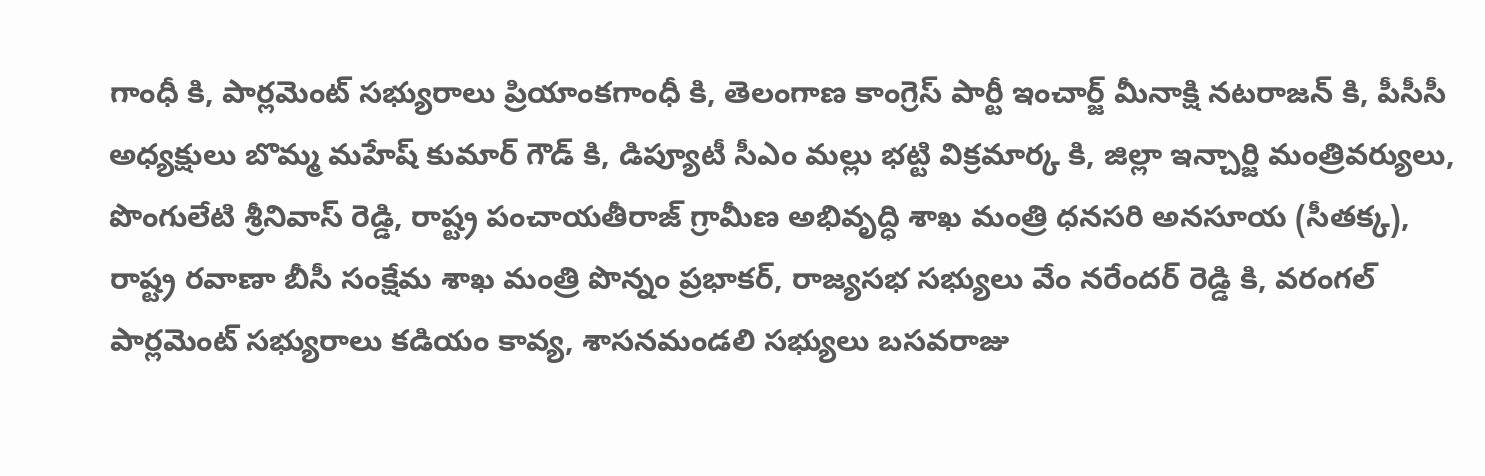గాంధీ కి, పార్లమెంట్ సభ్యురాలు ప్రియాంకగాంధీ కి, తెలంగాణ కాంగ్రెస్ పార్టీ ఇంచార్జ్ మీనాక్షి నటరాజన్ కి, పీసీసీ అధ్యక్షులు బొమ్మ మహేష్ కుమార్ గౌడ్ కి, డిప్యూటీ సీఎం మల్లు భట్టి విక్రమార్క కి, జిల్లా ఇన్చార్జి మంత్రివర్యులు, పొంగులేటి శ్రీనివాస్ రెడ్డి, రాష్ట్ర పంచాయతీరాజ్ గ్రామీణ అభివృద్ధి శాఖ మంత్రి ధనసరి అనసూయ (సీతక్క), రాష్ట్ర రవాణా బీసీ సంక్షేమ శాఖ మంత్రి పొన్నం ప్రభాకర్, రాజ్యసభ సభ్యులు వేం నరేందర్ రెడ్డి కి, వరంగల్ పార్లమెంట్ సభ్యురాలు కడియం కావ్య, శాసనమండలి సభ్యులు బసవరాజు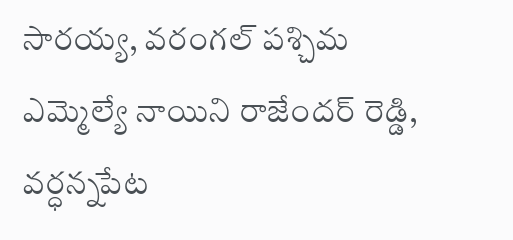సారయ్య, వరంగల్ పశ్చిమ ఎమ్మెల్యే నాయిని రాజేందర్ రెడ్డి, వర్ధన్నపేట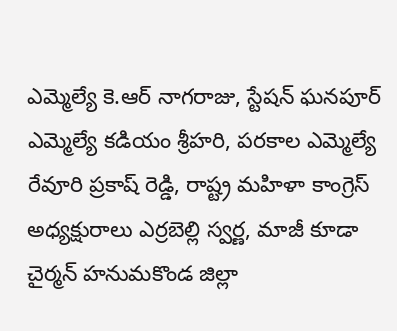ఎమ్మెల్యే కె.ఆర్ నాగరాజు, స్టేషన్ ఘనపూర్ ఎమ్మెల్యే కడియం శ్రీహరి, పరకాల ఎమ్మెల్యే రేవూరి ప్రకాష్ రెడ్డి, రాష్ట్ర మహిళా కాంగ్రెస్ అధ్యక్షురాలు ఎర్రబెల్లి స్వర్ణ, మాజీ కూడా చైర్మన్ హనుమకొండ జిల్లా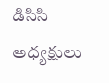డిసిసి అధ్యక్షులు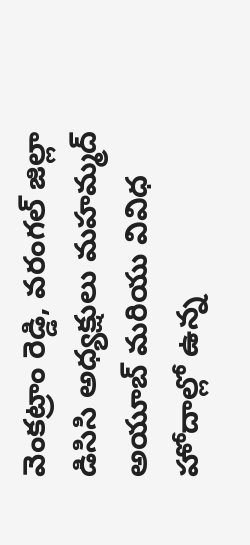వెంకట్రాం రెడ్డి, వరంగల్ జిల్లా డిసిసి అధ్యక్షులు మహమ్మద్ అయూబ్ మరియు వివిధ హోదాల్లో ఉన్న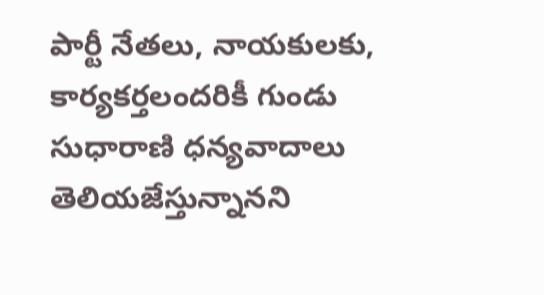పార్టీ నేతలు, నాయకులకు, కార్యకర్తలందరికీ గుండు సుధారాణి ధన్యవాదాలు తెలియజేస్తున్నానని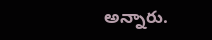అన్నారు.